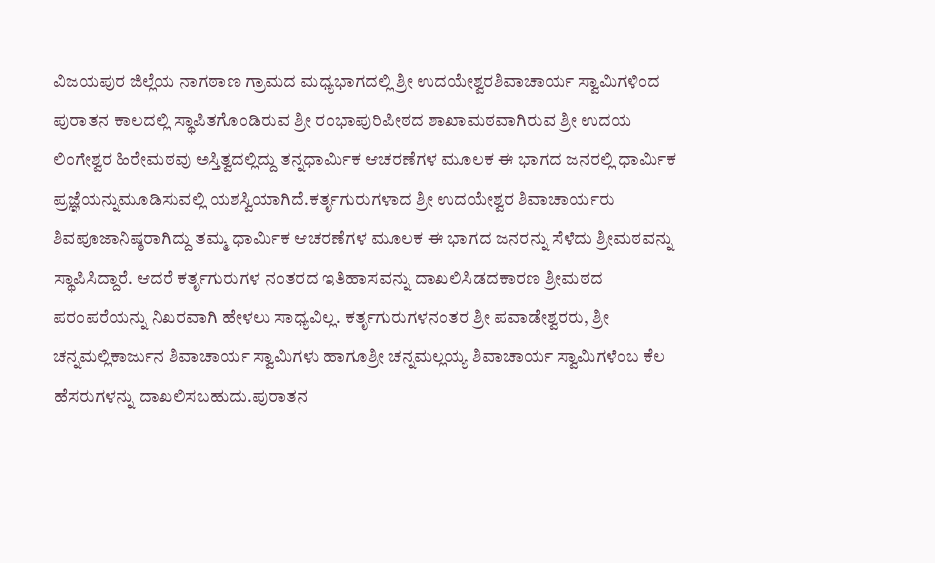ವಿಜಯಪುರ ಜಿಲ್ಲೆಯ ನಾಗಠಾಣ ಗ್ರಾಮದ ಮಧ್ಯಭಾಗದಲ್ಲಿ ಶ್ರೀ ಉದಯೇಶ್ವರಶಿವಾಚಾರ್ಯ ಸ್ವಾಮಿಗಳಿಂದ ಪುರಾತನ ಕಾಲದಲ್ಲಿ ಸ್ಥಾಪಿತಗೊಂಡಿರುವ ಶ್ರೀ ರಂಭಾಪುರಿಪೀಠದ ಶಾಖಾಮಠವಾಗಿರುವ ಶ್ರೀ ಉದಯ ಲಿಂಗೇಶ್ವರ ಹಿರೇಮಠವು ಅಸ್ತಿತ್ವದಲ್ಲಿದ್ದು ತನ್ನಧಾರ್ಮಿಕ ಆಚರಣೆಗಳ ಮೂಲಕ ಈ ಭಾಗದ ಜನರಲ್ಲಿ ಧಾರ್ಮಿಕ ಪ್ರಜ್ಞೆಯನ್ನುಮೂಡಿಸುವಲ್ಲಿ ಯಶಸ್ವಿಯಾಗಿದೆ.ಕರ್ತೃಗುರುಗಳಾದ ಶ್ರೀ ಉದಯೇಶ್ವರ ಶಿವಾಚಾರ್ಯರು ಶಿವಪೂಜಾನಿಷ್ಠರಾಗಿದ್ದು ತಮ್ಮ ಧಾರ್ಮಿಕ ಆಚರಣೆಗಳ ಮೂಲಕ ಈ ಭಾಗದ ಜನರನ್ನು ಸೆಳೆದು ಶ್ರೀಮಠವನ್ನು ಸ್ಥಾಪಿಸಿದ್ದಾರೆ. ಆದರೆ ಕರ್ತೃಗುರುಗಳ ನಂತರದ ಇತಿಹಾಸವನ್ನು ದಾಖಲಿಸಿಡದಕಾರಣ ಶ್ರೀಮಠದ ಪರಂಪರೆಯನ್ನು ನಿಖರವಾಗಿ ಹೇಳಲು ಸಾಧ್ಯವಿಲ್ಲ. ಕರ್ತೃಗುರುಗಳನಂತರ ಶ್ರೀ ಪವಾಡೇಶ್ವರರು, ಶ್ರೀ ಚನ್ನಮಲ್ಲಿಕಾರ್ಜುನ ಶಿವಾಚಾರ್ಯ ಸ್ವಾಮಿಗಳು ಹಾಗೂಶ್ರೀ ಚನ್ನಮಲ್ಲಯ್ಯ ಶಿವಾಚಾರ್ಯ ಸ್ವಾಮಿಗಳೆಂಬ ಕೆಲ ಹೆಸರುಗಳನ್ನು ದಾಖಲಿಸಬಹುದು.ಪುರಾತನ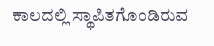ಕಾಲದಲ್ಲಿ ಸ್ಥಾಪಿತಗೊಂಡಿರುವ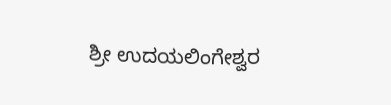ಶ್ರೀ ಉದಯಲಿಂಗೇಶ್ವರ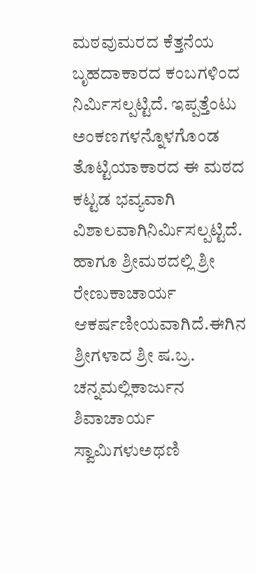ಮಠವುಮರದ ಕೆತ್ತನೆಯ ಬೃಹದಾಕಾರದ ಕಂಬಗಳಿಂದ ನಿರ್ಮಿಸಲ್ಪಟ್ಟಿದೆ. ಇಪ್ಪತ್ತೆಂಟು ಅಂಕಣಗಳನ್ನೊಳಗೊಂಡ ತೊಟ್ಟಿಯಾಕಾರದ ಈ ಮಠದ ಕಟ್ಟಡ ಭವ್ಯವಾಗಿ ವಿಶಾಲವಾಗಿನಿರ್ಮಿಸಲ್ಪಟ್ಟಿದೆ. ಹಾಗೂ ಶ್ರೀಮಠದಲ್ಲಿ ಶ್ರೀ ರೇಣುಕಾಚಾರ್ಯ ಆಕರ್ಷಣೀಯವಾಗಿದೆ.ಈಗಿನ ಶ್ರೀಗಳಾದ ಶ್ರೀ ಷ.ಬ್ರ. ಚನ್ನಮಲ್ಲಿಕಾರ್ಜುನ ಶಿವಾಚಾರ್ಯ ಸ್ವಾಮಿಗಳುಅಥಣಿ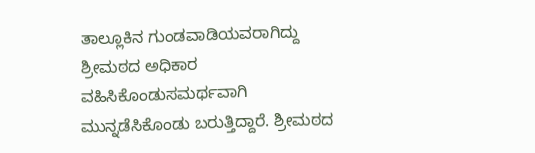ತಾಲ್ಲೂಕಿನ ಗುಂಡವಾಡಿಯವರಾಗಿದ್ದು ಶ್ರೀಮಠದ ಅಧಿಕಾರ ವಹಿಸಿಕೊಂಡುಸಮರ್ಥವಾಗಿ ಮುನ್ನಡೆಸಿಕೊಂಡು ಬರುತ್ತಿದ್ದಾರೆ. ಶ್ರೀಮಠದ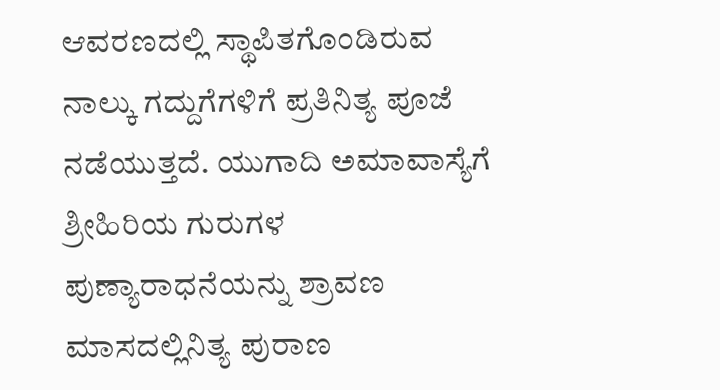ಆವರಣದಲ್ಲಿ ಸ್ಥಾಪಿತಗೊಂಡಿರುವ ನಾಲ್ಕು ಗದ್ದುಗೆಗಳಿಗೆ ಪ್ರತಿನಿತ್ಯ ಪೂಜೆ ನಡೆಯುತ್ತದೆ. ಯುಗಾದಿ ಅಮಾವಾಸ್ಯೆಗೆ ಶ್ರೀಹಿರಿಯ ಗುರುಗಳ ಪುಣ್ಯಾರಾಧನೆಯನ್ನು ಶ್ರಾವಣ ಮಾಸದಲ್ಲಿನಿತ್ಯ ಪುರಾಣ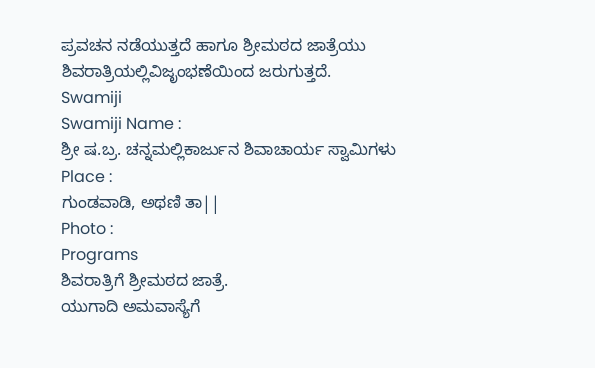ಪ್ರವಚನ ನಡೆಯುತ್ತದೆ ಹಾಗೂ ಶ್ರೀಮಠದ ಜಾತ್ರೆಯು ಶಿವರಾತ್ರಿಯಲ್ಲಿವಿಜೃಂಭಣೆಯಿಂದ ಜರುಗುತ್ತದೆ.
Swamiji
Swamiji Name :
ಶ್ರೀ ಷ.ಬ್ರ. ಚನ್ನಮಲ್ಲಿಕಾರ್ಜುನ ಶಿವಾಚಾರ್ಯ ಸ್ವಾಮಿಗಳು
Place :
ಗುಂಡವಾಡಿ, ಅಥಣಿ ತಾ||
Photo :
Programs
ಶಿವರಾತ್ರಿಗೆ ಶ್ರೀಮಠದ ಜಾತ್ರೆ.
ಯುಗಾದಿ ಅಮವಾಸ್ಯೆಗೆ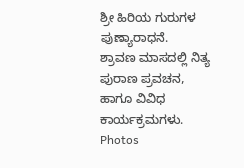ಶ್ರೀ ಹಿರಿಯ ಗುರುಗಳ ಪುಣ್ಯಾರಾಧನೆ.
ಶ್ರಾವಣ ಮಾಸದಲ್ಲಿ ನಿತ್ಯ ಪುರಾಣ ಪ್ರವಚನ, ಹಾಗೂ ವಿವಿಧ ಕಾರ್ಯಕ್ರಮಗಳು.
Photos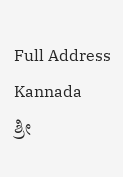Full Address Kannada
ಶ್ರೀ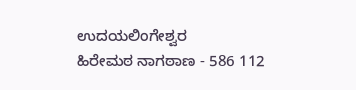ಉದಯಲಿಂಗೇಶ್ವರ
ಹಿರೇಮಠ ನಾಗಠಾಣ - 586 112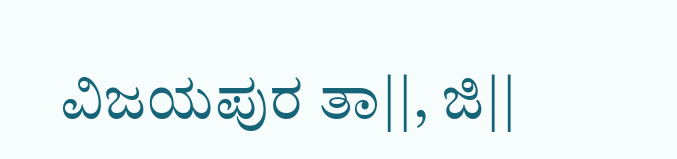ವಿಜಯಪುರ ತಾ||, ಜಿ||